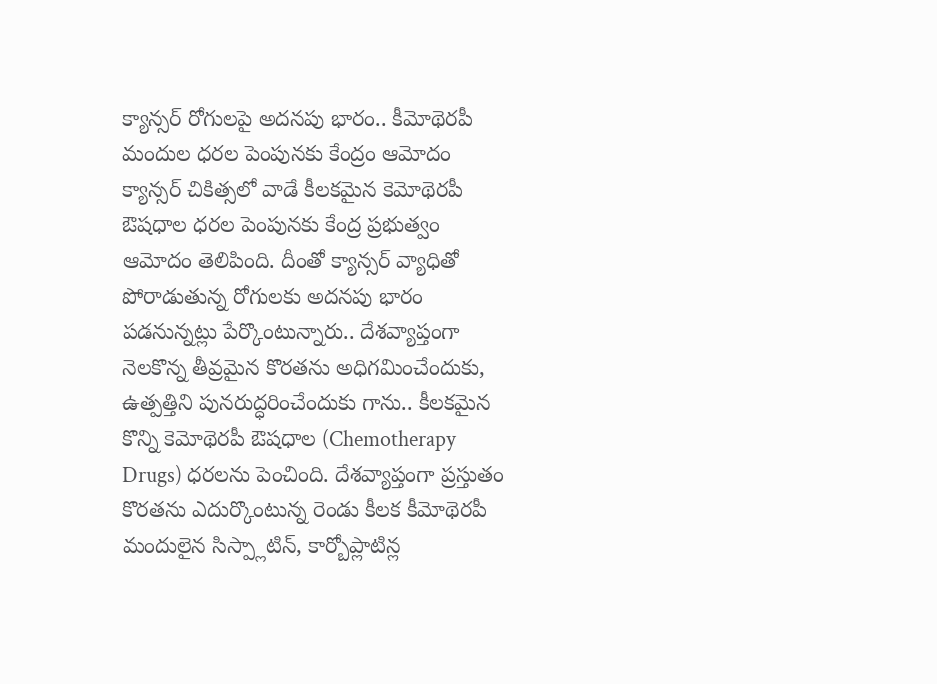క్యాన్సర్ రోగులపై అదనపు భారం.. కీమోథెరపీ మందుల ధరల పెంపునకు కేంద్రం ఆమోదం
క్యాన్సర్ చికిత్సలో వాడే కీలకమైన కెమోథెరపీ ఔషధాల ధరల పెంపునకు కేంద్ర ప్రభుత్వం ఆమోదం తెలిపింది. దీంతో క్యాన్సర్ వ్యాధితో పోరాడుతున్న రోగులకు అదనపు భారం పడనున్నట్లు పేర్కొంటున్నారు.. దేశవ్యాప్తంగా నెలకొన్న తీవ్రమైన కొరతను అధిగమించేందుకు, ఉత్పత్తిని పునరుద్ధరించేందుకు గాను.. కీలకమైన కొన్ని కెమోథెరపీ ఔషధాల (Chemotherapy Drugs) ధరలను పెంచింది. దేశవ్యాప్తంగా ప్రస్తుతం కొరతను ఎదుర్కొంటున్న రెండు కీలక కీమోథెరపీ మందులైన సిస్ప్లాటిన్, కార్బోప్లాటిన్ల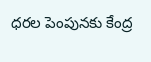ధరల పెంపునకు కేంద్ర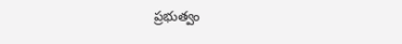ప్రభుత్వం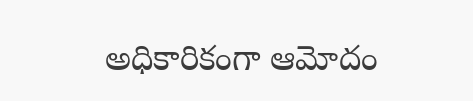అధికారికంగా ఆమోదం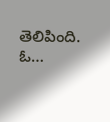తెలిపింది. ఓ…